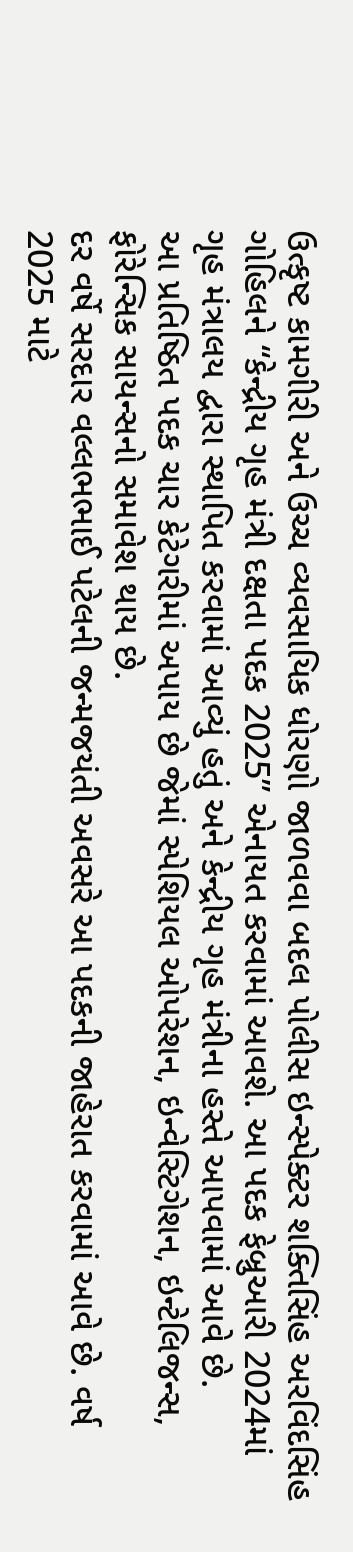ઉત્કૃષ્ટ કામગીરી અને ઉચ્ચ વ્યવસાયિક ધોરણો જાળવવા બદલ પોલીસ ઇન્સ્પેક્ટર શક્તિસિંહ અરવિંદસિંહ ગોહિલને “કેન્દ્રીય ગૃહ મંત્રી દક્ષતા પદક 2025” એનાયત કરવામાં આવશે. આ પદક ફેબ્રુઆરી 2024માં ગૃહ મંત્રાલય દ્વારા સ્થાપિત કરવામાં આવ્યું હતું અને કેન્દ્રીય ગૃહ મંત્રીના હસ્તે આપવામાં આવે છે.
આ પ્રતિષ્ઠિત પદક ચાર કેટેગરીમાં અપાય છે જેમાં સ્પેશિયલ ઓપરેશન, ઇન્વેસ્ટિગેશન, ઇન્ટેલિજન્સ, ફોરેન્સિક સાયન્સનો સમાવેશ થાય છે.
દર વર્ષે સરદાર વલ્લભભાઈ પટેલની જન્મજયંતી અવસરે આ પદકની જાહેરાત કરવામાં આવે છે. વર્ષ 2025 માટે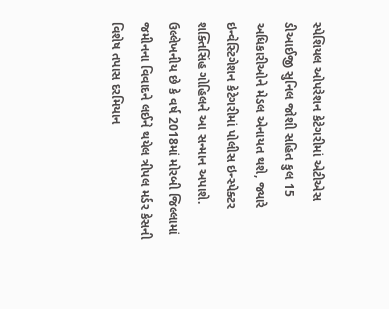સ્પેશિયલ ઓપરેશન કેટેગરીમાં એટીએસ ડીઆઈજી સુનિલ જોશી સહિત કુલ 15 અધિકારીઓને મેડલ એનાયત થશે, જ્યારે ઇન્વેસ્ટિગેશન કેટેગરીમાં પોલીસ ઇન્સ્પેક્ટર શક્તિસિંહ ગોહિલને આ સન્માન અપાશે.
ઉલ્લેખનીય છે કે વર્ષ 2018માં મોરબી જિલ્લામાં જમીનના વિવાદને લઈને થયેલ ત્રીપલ મર્ડર કેસની વિશેષ તપાસ દરમિયાન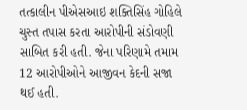તત્કાલીન પીએસઆઇ શક્તિસિંહ ગોહિલે ચુસ્ત તપાસ કરતા આરોપીની સંડોવણી સાબિત કરી હતી. જેના પરિણામે તમામ 12 આરોપીઓને આજીવન કેદની સજા થઈ હતી.